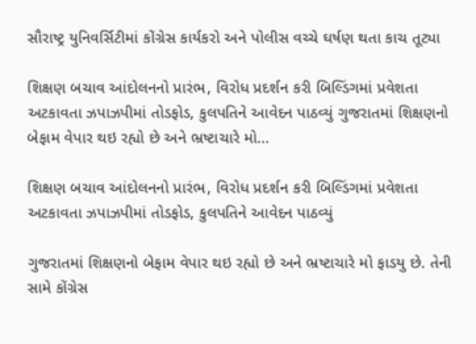સૌરાષ્ટ્ર યુનિવર્સિટીમાં કોંગ્રેસ કાર્યકરો અને પોલીસ વચ્ચે ઘર્ષણ થતા કાચ તૂટ્યા

શિક્ષણ બચાવ આંદોલનનો પ્રારંભ, વિરોધ પ્રદર્શન કરી બિલ્ડિંગમાં પ્રવેશતા અટકાવતા ઝપાઝપીમાં તોડફોડ, કુલપતિને આવેદન પાઠવ્યું ગુજરાતમાં શિક્ષણનો બેફામ વેપાર થઇ રહ્યો છે અને ભ્રષ્ટાચારે મો…

શિક્ષણ બચાવ આંદોલનનો પ્રારંભ, વિરોધ પ્રદર્શન કરી બિલ્ડિંગમાં પ્રવેશતા અટકાવતા ઝપાઝપીમાં તોડફોડ, કુલપતિને આવેદન પાઠવ્યું

ગુજરાતમાં શિક્ષણનો બેફામ વેપાર થઇ રહ્યો છે અને ભ્રષ્ટાચારે મો ફાડયુ છે. તેની સામે કોંગ્રેસ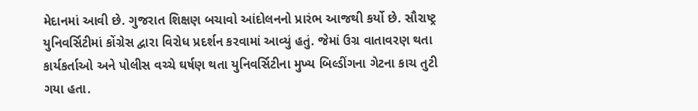મેદાનમાં આવી છે. ગુજરાત શિક્ષણ બચાવો આંદોલનનો પ્રારંભ આજથી કર્યો છે. સૌરાષ્ટ્ર યુનિવર્સિટીમાં કોંગ્રેસ દ્વારા વિરોધ પ્રદર્શન કરવામાં આવ્યું હતું. જેમાં ઉગ્ર વાતાવરણ થતા કાર્યકર્તાઓ અને પોલીસ વચ્ચે ઘર્ષણ થતા યુનિવર્સિટીના મુખ્ય બિલ્ડીંગના ગેટના કાચ તુટી ગયા હતા.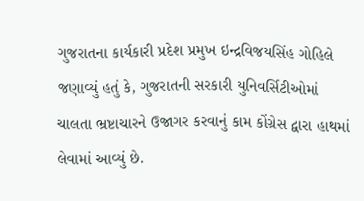ગુજરાતના કાર્યકારી પ્રદેશ પ્રમુખ ઇન્દ્રવિજયસિંહ ગોહિલે જણાવ્યું હતું કે, ગુજરાતની સરકારી યુનિવર્સિટીઓમાં ચાલતા ભ્રષ્ટાચારને ઉજાગર કરવાનું કામ કોંગ્રેસ દ્વારા હાથમાં લેવામાં આવ્યું છે.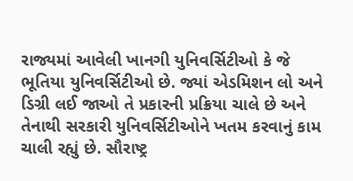રાજ્યમાં આવેલી ખાનગી યુનિવર્સિટીઓ કે જે ભૂતિયા યુનિવર્સિટીઓ છે. જ્યાં એડમિશન લો અને ડિગ્રી લઈ જાઓ તે પ્રકારની પ્રક્રિયા ચાલે છે અને તેનાથી સરકારી યુનિવર્સિટીઓને ખતમ કરવાનું કામ ચાલી રહ્યું છે. સૌરાષ્ટ્ર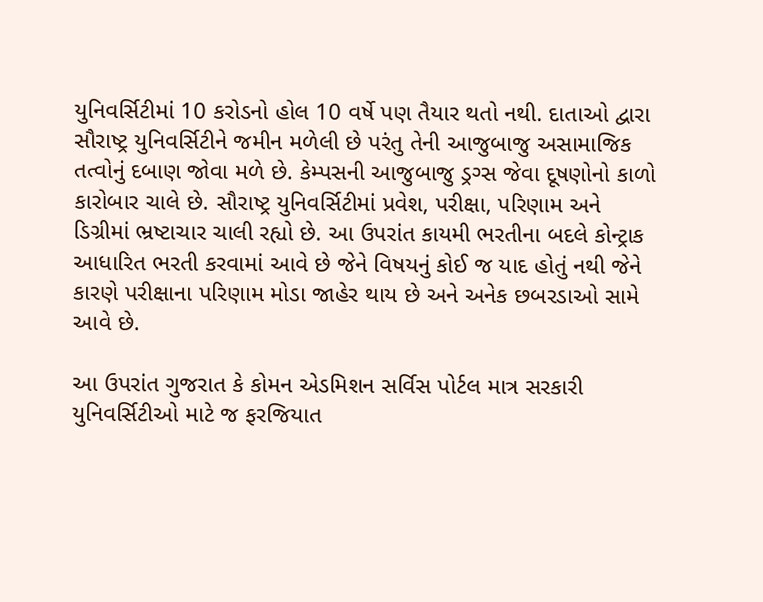યુનિવર્સિટીમાં 10 કરોડનો હોલ 10 વર્ષે પણ તૈયાર થતો નથી. દાતાઓ દ્વારા સૌરાષ્ટ્ર યુનિવર્સિટીને જમીન મળેલી છે પરંતુ તેની આજુબાજુ અસામાજિક તત્વોનું દબાણ જોવા મળે છે. કેમ્પસની આજુબાજુ ડ્રગ્સ જેવા દૂષણોનો કાળો કારોબાર ચાલે છે. સૌરાષ્ટ્ર યુનિવર્સિટીમાં પ્રવેશ, પરીક્ષા, પરિણામ અને ડિગ્રીમાં ભ્રષ્ટાચાર ચાલી રહ્યો છે. આ ઉપરાંત કાયમી ભરતીના બદલે કોન્ટ્રાક આધારિત ભરતી કરવામાં આવે છે જેને વિષયનું કોઈ જ યાદ હોતું નથી જેને કારણે પરીક્ષાના પરિણામ મોડા જાહેર થાય છે અને અનેક છબરડાઓ સામે આવે છે.

આ ઉપરાંત ગુજરાત કે કોમન એડમિશન સર્વિસ પોર્ટલ માત્ર સરકારી યુનિવર્સિટીઓ માટે જ ફરજિયાત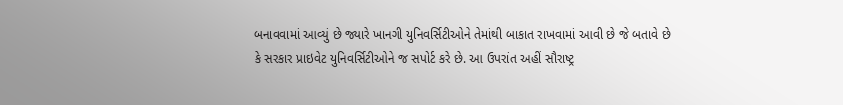બનાવવામાં આવ્યું છે જ્યારે ખાનગી યુનિવર્સિટીઓને તેમાંથી બાકાત રાખવામાં આવી છે જે બતાવે છે કે સરકાર પ્રાઇવેટ યુનિવર્સિટીઓને જ સપોર્ટ કરે છે. આ ઉપરાંત અહીં સૌરાષ્ટ્ર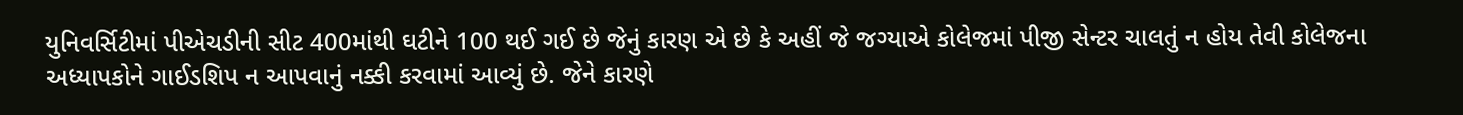યુનિવર્સિટીમાં પીએચડીની સીટ 400માંથી ઘટીને 100 થઈ ગઈ છે જેનું કારણ એ છે કે અહીં જે જગ્યાએ કોલેજમાં પીજી સેન્ટર ચાલતું ન હોય તેવી કોલેજના અધ્યાપકોને ગાઈડશિપ ન આપવાનું નક્કી કરવામાં આવ્યું છે. જેને કારણે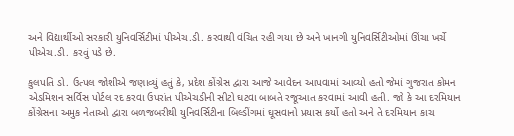અને વિદ્યાર્થીઓ સરકારી યુનિવર્સિટીમાં પીએચ.ડી. કરવાથી વંચિત રહી ગયા છે અને ખાનગી યુનિવર્સિટીઓમાં ઊંચા ખર્ચે પીએચ.ડી. કરવું પડે છે.

કુલપતિ ડો. ઉત્પલ જોશીએ જણાવ્યું હતું કે, પ્રદેશ કોંગ્રેસ દ્વારા આજે આવેદન આપવામાં આવ્યો હતો જેમાં ગુજરાત કોમન એડમિશન સર્વિસ પોર્ટલ રદ કરવા ઉપરાંત પીએચડીની સીટો ઘટવા બાબતે રજૂઆત કરવામાં આવી હતી. જો કે આ દરમિયાન કોંગ્રેસના અમુક નેતાઓ દ્વારા બળજબરીથી યુનિવર્સિટીના બિલ્ડીંગમાં ઘૂસવાનો પ્રયાસ કર્યો હતો અને તે દરમિયાન કાચ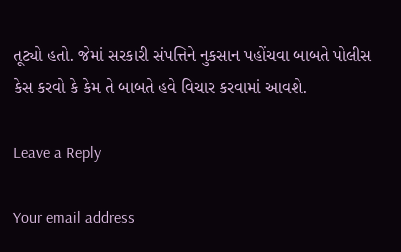તૂટ્યો હતો. જેમાં સરકારી સંપત્તિને નુકસાન પહોંચવા બાબતે પોલીસ કેસ કરવો કે કેમ તે બાબતે હવે વિચાર કરવામાં આવશે.

Leave a Reply

Your email address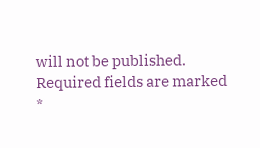will not be published. Required fields are marked *